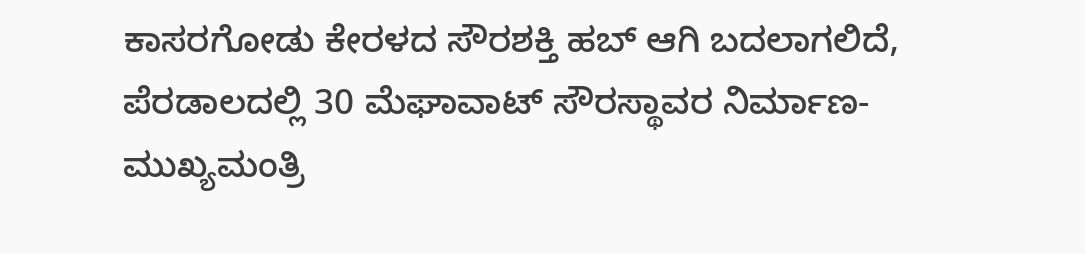ಕಾಸರಗೋಡು ಕೇರಳದ ಸೌರಶಕ್ತಿ ಹಬ್ ಆಗಿ ಬದಲಾಗಲಿದೆ, ಪೆರಡಾಲದಲ್ಲಿ 30 ಮೆಘಾವಾಟ್ ಸೌರಸ್ಥಾವರ ನಿರ್ಮಾಣ- ಮುಖ್ಯಮಂತ್ರಿ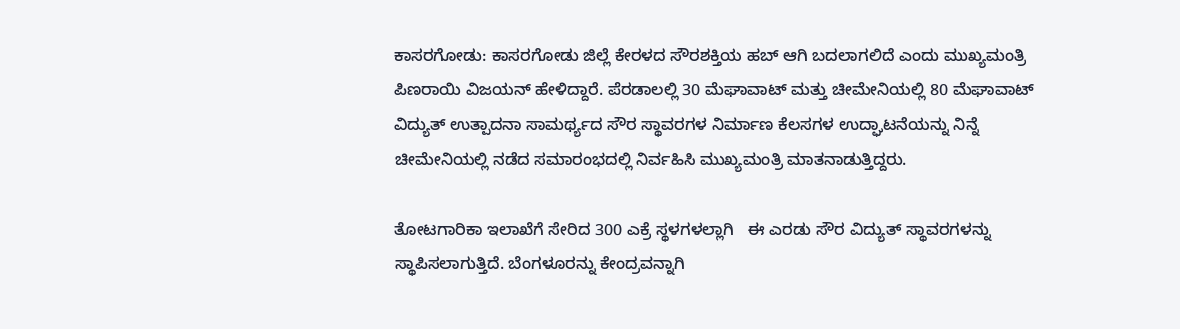ಕಾಸರಗೋಡು: ಕಾಸರಗೋಡು ಜಿಲ್ಲೆ ಕೇರಳದ ಸೌರಶಕ್ತಿಯ ಹಬ್ ಆಗಿ ಬದಲಾಗಲಿದೆ ಎಂದು ಮುಖ್ಯಮಂತ್ರಿ ಪಿಣರಾಯಿ ವಿಜಯನ್ ಹೇಳಿದ್ದಾರೆ. ಪೆರಡಾಲಲ್ಲಿ 30 ಮೆಘಾವಾಟ್ ಮತ್ತು ಚೀಮೇನಿಯಲ್ಲಿ 80 ಮೆಘಾವಾಟ್ ವಿದ್ಯುತ್ ಉತ್ಪಾದನಾ ಸಾಮರ್ಥ್ಯದ ಸೌರ ಸ್ಥಾವರಗಳ ನಿರ್ಮಾಣ ಕೆಲಸಗಳ ಉದ್ಘಾಟನೆಯನ್ನು ನಿನ್ನೆ ಚೀಮೇನಿಯಲ್ಲಿ ನಡೆದ ಸಮಾರಂಭದಲ್ಲಿ ನಿರ್ವಹಿಸಿ ಮುಖ್ಯಮಂತ್ರಿ ಮಾತನಾಡುತ್ತಿದ್ದರು.

ತೋಟಗಾರಿಕಾ ಇಲಾಖೆಗೆ ಸೇರಿದ 300 ಎಕ್ರೆ ಸ್ಥಳಗಳಲ್ಲಾಗಿ   ಈ ಎರಡು ಸೌರ ವಿದ್ಯುತ್ ಸ್ಥಾವರಗಳನ್ನು ಸ್ಥಾಪಿಸಲಾಗುತ್ತಿದೆ. ಬೆಂಗಳೂರನ್ನು ಕೇಂದ್ರವನ್ನಾಗಿ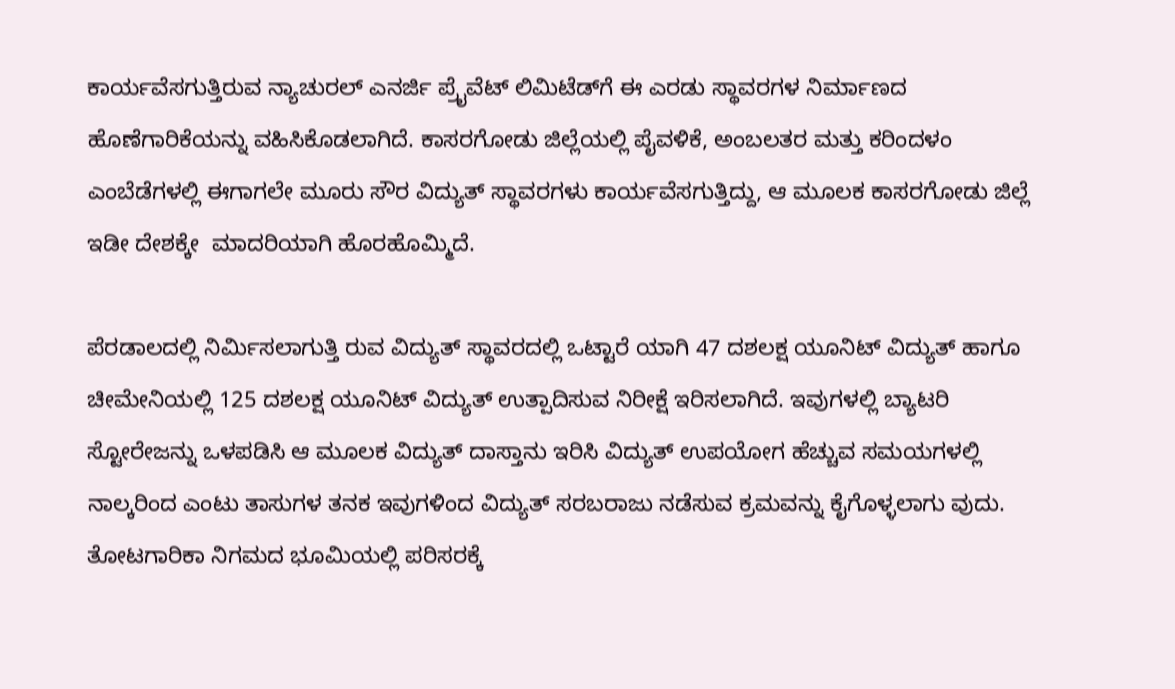ಕಾರ್ಯವೆಸಗುತ್ತಿರುವ ನ್ಯಾಚುರಲ್ ಎನರ್ಜಿ ಪ್ರೈವೆಟ್ ಲಿಮಿಟೆಡ್‌ಗೆ ಈ ಎರಡು ಸ್ಥಾವರಗಳ ನಿರ್ಮಾಣದ ಹೊಣೆಗಾರಿಕೆಯನ್ನು ವಹಿಸಿಕೊಡಲಾಗಿದೆ. ಕಾಸರಗೋಡು ಜಿಲ್ಲೆಯಲ್ಲಿ ಪೈವಳಿಕೆ, ಅಂಬಲತರ ಮತ್ತು ಕರಿಂದಳಂ ಎಂಬೆಡೆಗಳಲ್ಲಿ ಈಗಾಗಲೇ ಮೂರು ಸೌರ ವಿದ್ಯುತ್ ಸ್ಥಾವರಗಳು ಕಾರ್ಯವೆಸಗುತ್ತಿದ್ದು, ಆ ಮೂಲಕ ಕಾಸರಗೋಡು ಜಿಲ್ಲೆ ಇಡೀ ದೇಶಕ್ಕೇ  ಮಾದರಿಯಾಗಿ ಹೊರಹೊಮ್ಮಿದೆ.

ಪೆರಡಾಲದಲ್ಲಿ ನಿರ್ಮಿಸಲಾಗುತ್ತಿ ರುವ ವಿದ್ಯುತ್ ಸ್ಥಾವರದಲ್ಲಿ ಒಟ್ಟಾರೆ ಯಾಗಿ 47 ದಶಲಕ್ಷ ಯೂನಿಟ್ ವಿದ್ಯುತ್ ಹಾಗೂ ಚೀಮೇನಿಯಲ್ಲಿ 125 ದಶಲಕ್ಷ ಯೂನಿಟ್ ವಿದ್ಯುತ್ ಉತ್ಪಾದಿಸುವ ನಿರೀಕ್ಷೆ ಇರಿಸಲಾಗಿದೆ. ಇವುಗಳಲ್ಲಿ ಬ್ಯಾಟರಿ ಸ್ಟೋರೇಜನ್ನು ಒಳಪಡಿಸಿ ಆ ಮೂಲಕ ವಿದ್ಯುತ್ ದಾಸ್ತಾನು ಇರಿಸಿ ವಿದ್ಯುತ್ ಉಪಯೋಗ ಹೆಚ್ಚುವ ಸಮಯಗಳಲ್ಲಿ ನಾಲ್ಕರಿಂದ ಎಂಟು ತಾಸುಗಳ ತನಕ ಇವುಗಳಿಂದ ವಿದ್ಯುತ್ ಸರಬರಾಜು ನಡೆಸುವ ಕ್ರಮವನ್ನು ಕೈಗೊಳ್ಳಲಾಗು ವುದು. ತೋಟಗಾರಿಕಾ ನಿಗಮದ ಭೂಮಿಯಲ್ಲಿ ಪರಿಸರಕ್ಕೆ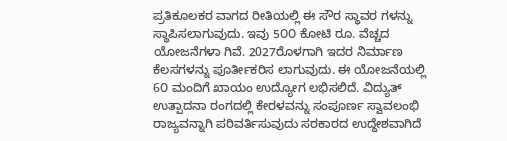ಪ್ರತಿಕೂಲಕರ ವಾಗದ ರೀತಿಯಲ್ಲಿ ಈ ಸೌರ ಸ್ಥಾವರ ಗಳನ್ನು ಸ್ಥಾಪಿಸಲಾಗುವುದು. ಇವು 5೦೦ ಕೋಟಿ ರೂ. ವೆಚ್ಚದ ಯೋಜನೆಗಳಾ ಗಿವೆ. 2027ರೊಳಗಾಗಿ ಇದರ ನಿರ್ಮಾಣ ಕೆಲಸಗಳನ್ನು ಪೂರ್ತೀಕರಿಸ ಲಾಗುವುದು. ಈ ಯೋಜನೆಯಲ್ಲಿ 6೦ ಮಂದಿಗೆ ಖಾಯಂ ಉದ್ಯೋಗ ಲಭಿಸಲಿದೆ. ವಿದ್ಯುತ್ ಉತ್ಪಾದನಾ ರಂಗದಲ್ಲಿ ಕೇರಳವನ್ನು ಸಂಪೂರ್ಣ ಸ್ವಾವಲಂಭಿ ರಾಜ್ಯವನ್ನಾಗಿ ಪರಿವರ್ತಿಸುವುದು ಸರಕಾರದ ಉದ್ದೇಶವಾಗಿದೆ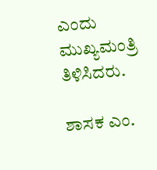ಎಂದು ಮುಖ್ಯಮಂತ್ರಿ ತಿಳಿಸಿದರು.

ಶಾಸಕ ಎಂ.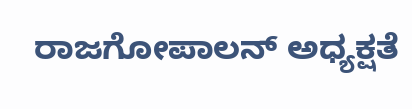ರಾಜಗೋಪಾಲನ್ ಅಧ್ಯಕ್ಷತೆ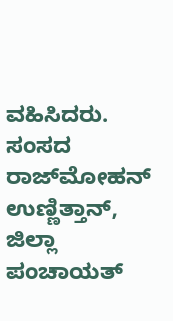ವಹಿಸಿದರು. ಸಂಸದ ರಾಜ್‌ಮೋಹನ್ ಉಣ್ಣಿತ್ತಾನ್, ಜಿಲ್ಲಾ ಪಂಚಾಯತ್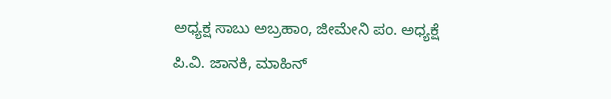ಅಧ್ಯಕ್ಷ ಸಾಬು ಅಬ್ರಹಾಂ, ಜೀಮೇನಿ ಪಂ. ಅಧ್ಯಕ್ಷೆ  ಪಿ.ವಿ. ಜಾನಕಿ, ಮಾಹಿನ್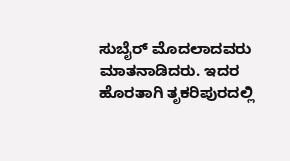ಸುಬೈರ್ ಮೊದಲಾದವರು ಮಾತನಾಡಿದರು. ಇದರ ಹೊರತಾಗಿ ತೃಕರಿಪುರದಲ್ಲಿ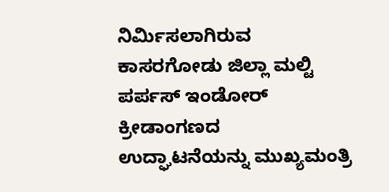ನಿರ್ಮಿಸಲಾಗಿರುವ ಕಾಸರಗೋಡು ಜಿಲ್ಲಾ ಮಲ್ಟಿ ಪರ್ಪಸ್ ಇಂಡೋರ್ ಕ್ರೀಡಾಂಗಣದ ಉದ್ಘಾಟನೆಯನ್ನು ಮುಖ್ಯಮಂತ್ರಿ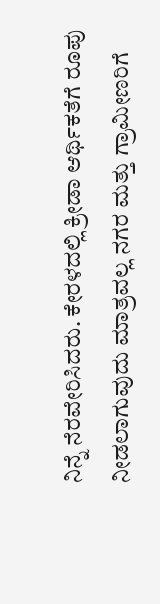ನಿನ್ನೆ ನೆರವೇರಿಸಿದರು. ಕೇರಳದಲ್ಲಿ ಕ್ರೀಡಾ ಆರ್ಥಿಕತೆಗೆ ರೂಪು ನೀಡಲಾಗುವುದು ಮಾತ್ರವಲ್ಲ ನಗರ ಮತ್ತು ಗ್ರಾಮೀಣರಿಗೆ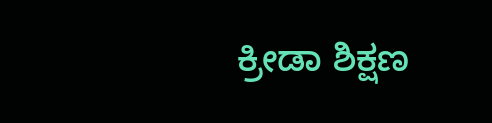ಕ್ರೀಡಾ ಶಿಕ್ಷಣ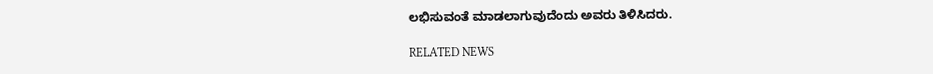ಲಭಿಸುವಂತೆ ಮಾಡಲಾಗುವುದೆಂದು ಅವರು ತಿಳಿಸಿದರು.

RELATED NEWS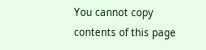You cannot copy contents of this page